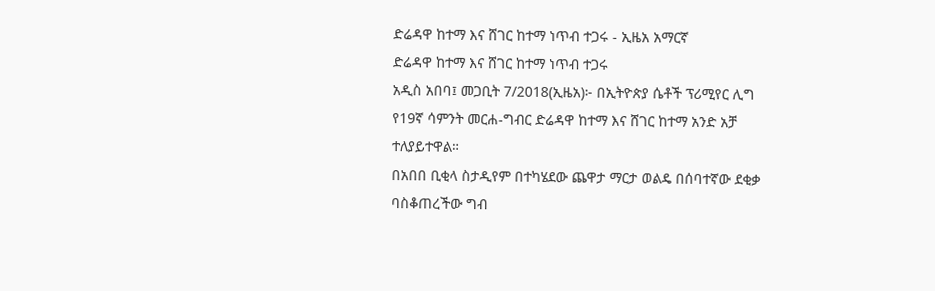ድሬዳዋ ከተማ እና ሸገር ከተማ ነጥብ ተጋሩ - ኢዜአ አማርኛ
ድሬዳዋ ከተማ እና ሸገር ከተማ ነጥብ ተጋሩ
አዲስ አበባ፤ መጋቢት 7/2018(ኢዜአ)፦ በኢትዮጵያ ሴቶች ፕሪሚየር ሊግ የ19ኛ ሳምንት መርሐ-ግብር ድሬዳዋ ከተማ እና ሸገር ከተማ አንድ አቻ ተለያይተዋል።
በአበበ ቢቂላ ስታዲየም በተካሄደው ጨዋታ ማርታ ወልዴ በሰባተኛው ደቂቃ ባስቆጠረችው ግብ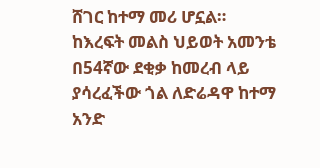ሸገር ከተማ መሪ ሆኗል።
ከእረፍት መልስ ህይወት አመንቴ በ54ኛው ደቂቃ ከመረብ ላይ ያሳረፈችው ጎል ለድሬዳዋ ከተማ አንድ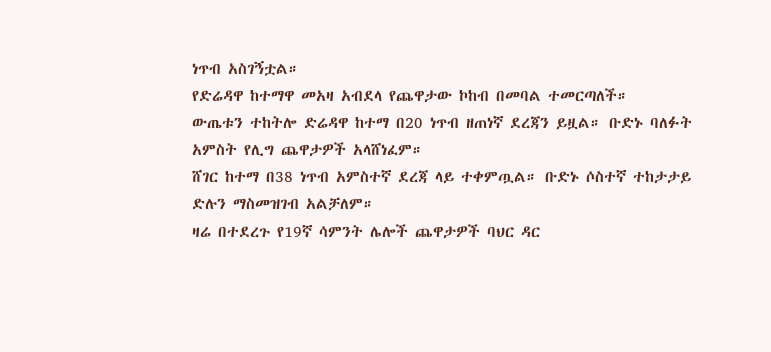ነጥብ አስገኝቷል።
የድሬዳዋ ከተማዋ መአዛ አብደላ የጨዋታው ኮከብ በመባል ተመርጣለች።
ውጤቱን ተከትሎ ድሬዳዋ ከተማ በ20 ነጥብ ዘጠነኛ ደረጃን ይዟል። ቡድኑ ባለፉት አምስት የሊግ ጨዋታዎች አላሸነፈም።
ሸገር ከተማ በ38 ነጥብ አምስተኛ ደረጃ ላይ ተቀምጧል። ቡድኑ ሶስተኛ ተከታታይ ድሉን ማስመዝገብ አልቻለም።
ዛሬ በተደረጉ የ19ኛ ሳምንት ሌሎች ጨዋታዎች ባህር ዳር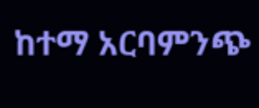ከተማ አርባምንጭ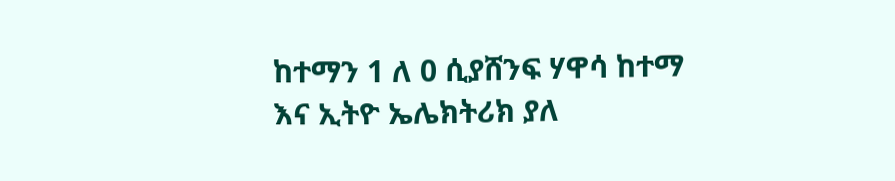ከተማን 1 ለ 0 ሲያሸንፍ ሃዋሳ ከተማ እና ኢትዮ ኤሌክትሪክ ያለ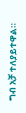ግብ አቻ ተለያይተዋል።